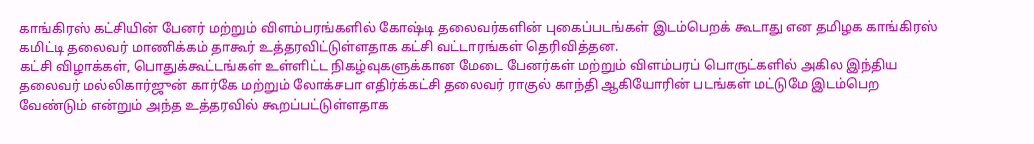காங்கிரஸ் கட்சியின் பேனர் மற்றும் விளம்பரங்களில் கோஷ்டி தலைவர்களின் புகைப்படங்கள் இடம்பெறக் கூடாது என தமிழக காங்கிரஸ் கமிட்டி தலைவர் மாணிக்கம் தாகூர் உத்தரவிட்டுள்ளதாக கட்சி வட்டாரங்கள் தெரிவித்தன.
கட்சி விழாக்கள், பொதுக்கூட்டங்கள் உள்ளிட்ட நிகழ்வுகளுக்கான மேடை பேனர்கள் மற்றும் விளம்பரப் பொருட்களில் அகில இந்திய தலைவர் மல்லிகார்ஜுன் கார்கே மற்றும் லோக்சபா எதிர்க்கட்சி தலைவர் ராகுல் காந்தி ஆகியோரின் படங்கள் மட்டுமே இடம்பெற வேண்டும் என்றும் அந்த உத்தரவில் கூறப்பட்டுள்ளதாக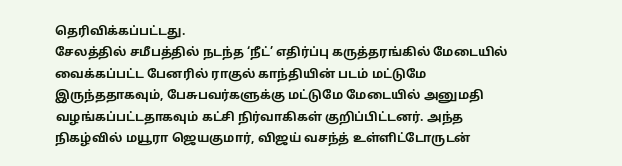தெரிவிக்கப்பட்டது.
சேலத்தில் சமீபத்தில் நடந்த ‘நீட்’ எதிர்ப்பு கருத்தரங்கில் மேடையில் வைக்கப்பட்ட பேனரில் ராகுல் காந்தியின் படம் மட்டுமே இருந்ததாகவும், பேசுபவர்களுக்கு மட்டுமே மேடையில் அனுமதி வழங்கப்பட்டதாகவும் கட்சி நிர்வாகிகள் குறிப்பிட்டனர். அந்த நிகழ்வில் மயூரா ஜெயகுமார், விஜய் வசந்த் உள்ளிட்டோருடன்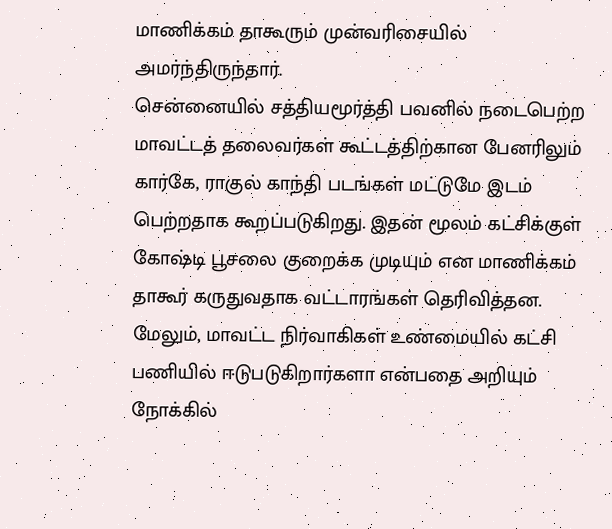மாணிக்கம் தாகூரும் முன்வரிசையில் அமர்ந்திருந்தார்.
சென்னையில் சத்தியமூர்த்தி பவனில் நடைபெற்ற மாவட்டத் தலைவர்கள் கூட்டத்திற்கான பேனரிலும் கார்கே, ராகுல் காந்தி படங்கள் மட்டுமே இடம் பெற்றதாக கூறப்படுகிறது. இதன் மூலம் கட்சிக்குள் கோஷ்டி பூசலை குறைக்க முடியும் என மாணிக்கம் தாகூர் கருதுவதாக வட்டாரங்கள் தெரிவித்தன.
மேலும், மாவட்ட நிர்வாகிகள் உண்மையில் கட்சி பணியில் ஈடுபடுகிறார்களா என்பதை அறியும் நோக்கில்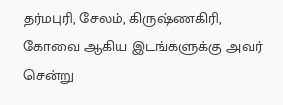தர்மபுரி, சேலம், கிருஷ்ணகிரி, கோவை ஆகிய இடங்களுக்கு அவர் சென்று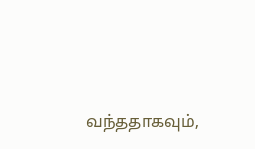வந்ததாகவும்,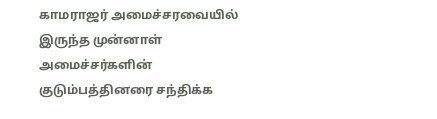காமராஜர் அமைச்சரவையில் இருந்த முன்னாள் அமைச்சர்களின் குடும்பத்தினரை சந்திக்க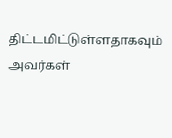திட்டமிட்டுள்ளதாகவும் அவர்கள்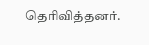தெரிவித்தனர்.